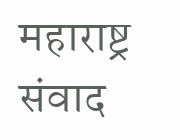महाराष्ट्र संवाद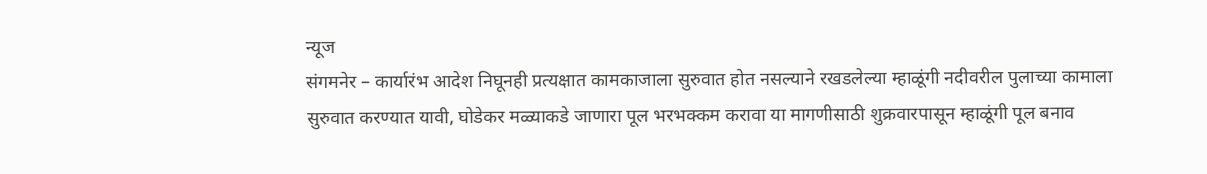न्यूज
संगमनेर – कार्यारंभ आदेश निघूनही प्रत्यक्षात कामकाजाला सुरुवात होत नसल्याने रखडलेल्या म्हाळूंगी नदीवरील पुलाच्या कामाला सुरुवात करण्यात यावी, घोडेकर मळ्याकडे जाणारा पूल भरभक्कम करावा या मागणीसाठी शुक्रवारपासून म्हाळूंगी पूल बनाव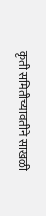कृती समितीच्यावतीने साखळी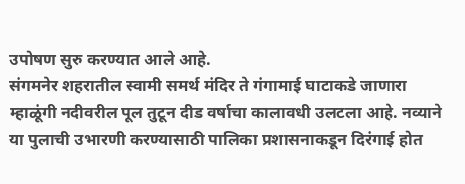उपोषण सुरु करण्यात आले आहे.
संगमनेर शहरातील स्वामी समर्थ मंदिर ते गंगामाई घाटाकडे जाणारा म्हाळूंगी नदीवरील पूल तुटून दीड वर्षाचा कालावधी उलटला आहे. नव्याने या पुलाची उभारणी करण्यासाठी पालिका प्रशासनाकडून दिरंगाई होत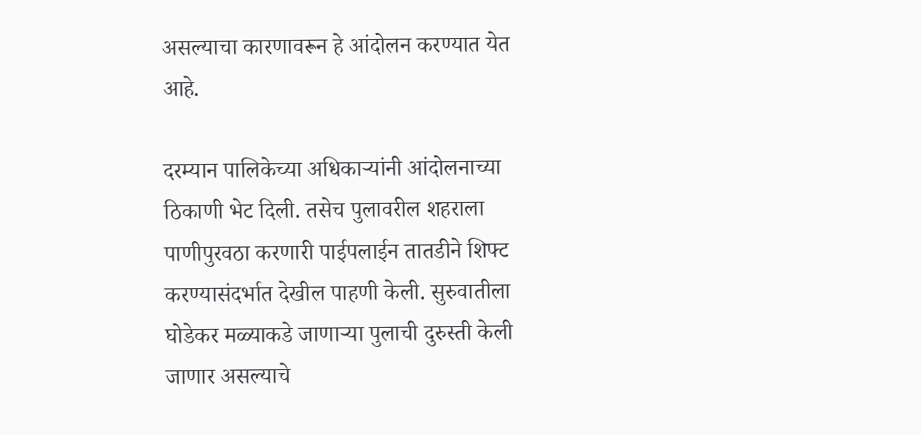असल्याचा कारणावरून हे आंदोलन करण्यात येत आहे.

दरम्यान पालिकेच्या अधिकाऱ्यांनी आंदोलनाच्या ठिकाणी भेट दिली. तसेच पुलावरील शहराला पाणीपुरवठा करणारी पाईपलाईन तातडीने शिफ्ट करण्यासंदर्भात देखील पाहणी केली. सुरुवातीला घोडेकर मळ्याकडे जाणाऱ्या पुलाची दुरुस्ती केली जाणार असल्याचे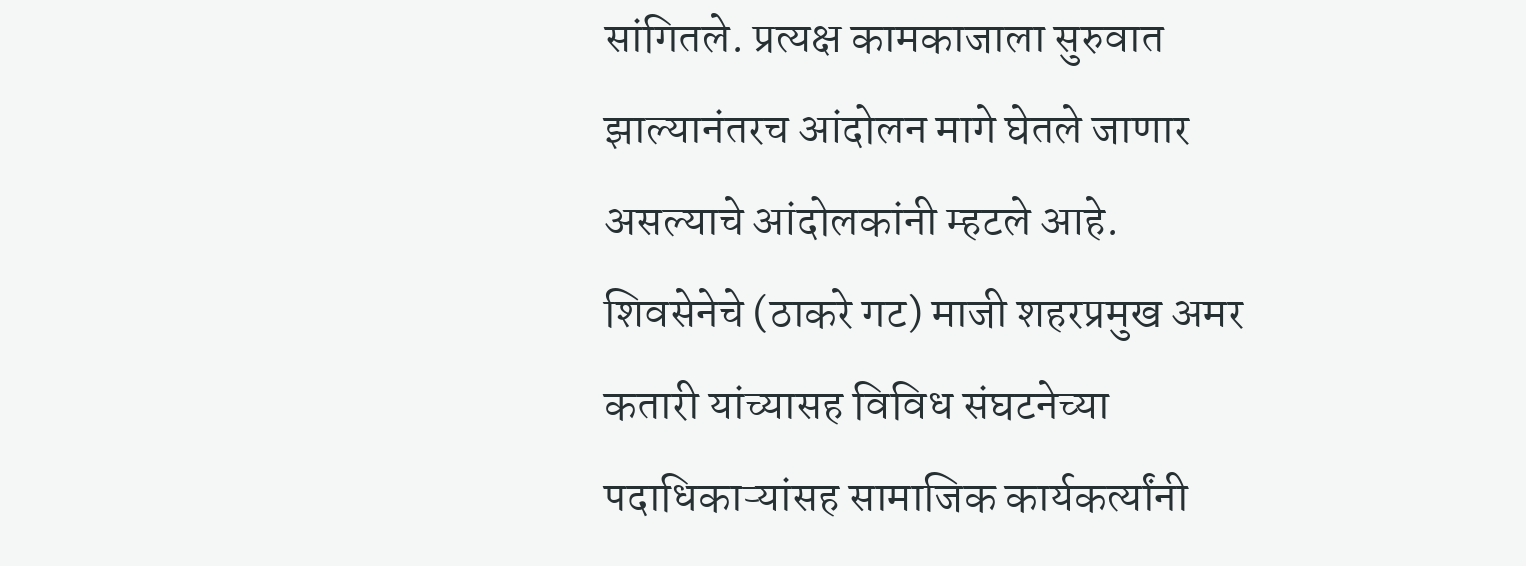सांगितले. प्रत्यक्ष कामकाजाला सुरुवात झाल्यानंतरच आंदोलन मागे घेतले जाणार असल्याचे आंदोलकांनी म्हटले आहे.
शिवसेनेचे (ठाकरे गट) माजी शहरप्रमुख अमर कतारी यांच्यासह विविध संघटनेच्या पदाधिकाऱ्यांसह सामाजिक कार्यकर्त्यांनी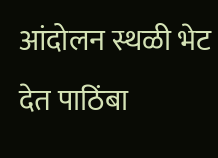आंदोलन स्थळी भेट देत पाठिंबा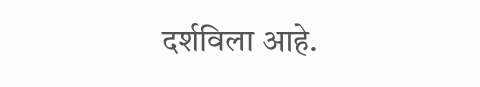दर्शविला आहे.